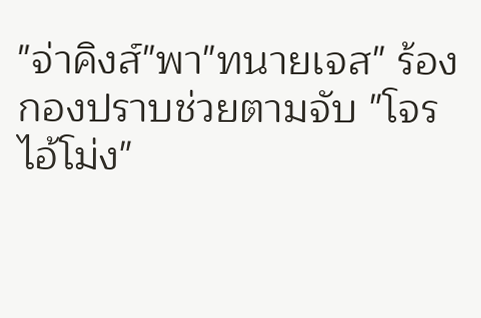"จ่าคิงส์"พา"ทนายเจส" ร้องกองปราบช่วยตามจับ "โจรไอ้โม่ง"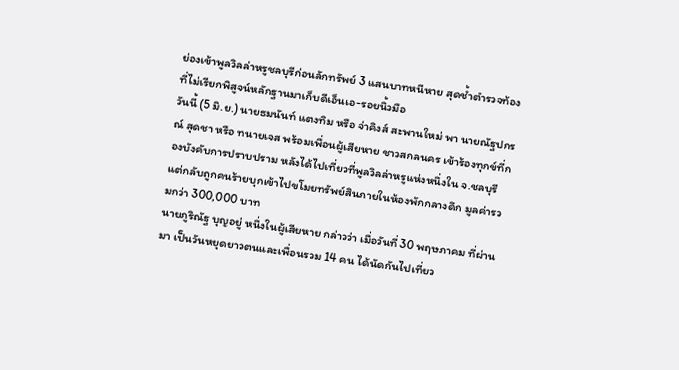ย่องเข้าพูลวิลล่าหรูชลบุรีก่อนลักทรัพย์ 3 แสนบาทหนีหาย สุดช้ำตำรวจท้องที่ไม่เรียกพิสูจน์หลักฐานมาเก็บดีเอ็นเอ-รอยนิ้วมือ
วันนี้ (5 มิ.ย.) นายธมนันท์ แตงทิม หรือ จ่าคิงส์ สะพานใหม่ พา นายณัฐปกรณ์ สุดชา หรือ ทนายเจส พร้อมเพื่อนผู้เสียหาย ชาวสกลนคร เข้าร้องทุกข์ที่กองบังคับการปราบปราม หลังได้ไปเที่ยวที่พูลวิลล่าหรูแห่งหนึ่งใน จ.ชลบุรี แต่กลับถูกคนร้ายบุกเข้าไปขโมยทรัพย์สินภายในห้องพักกลางดึก มูลค่ารวมกว่า 300,000 บาท
นายภูริณัฐ บุญอยู่ หนึ่งในผู้เสียหาย กล่าวว่า เมื่อวันที่ 30 พฤษภาคม ที่ผ่านมา เป็นวันหยุดยาวตนและเพื่อนรวม 14 คน ได้นัดกันไปเที่ยว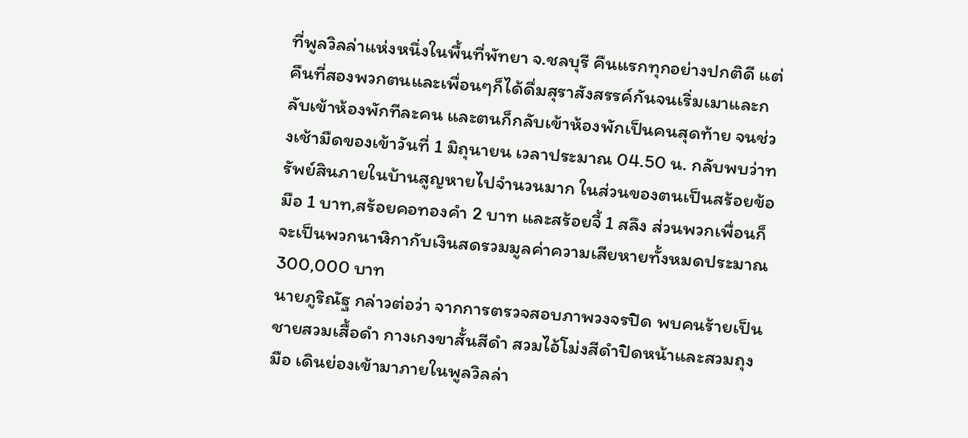ที่พูลวิลล่าแห่งหนึ่งในพื้นที่พัทยา จ.ชลบุรี คืนแรกทุกอย่างปกติดี แต่คืนที่สองพวกตนและเพื่อนๆก็ได้ดื่มสุราสังสรรค์กันจนเริ่มเมาและกลับเข้าห้องพักทีละคน และตนก็กลับเข้าห้องพักเป็นคนสุดท้าย จนช่วงเช้ามืดของเข้าวันที่ 1 มิถุนายน เวลาประมาณ 04.50 น. กลับพบว่าทรัพย์สินภายในบ้านสูญหายไปจำนวนมาก ในส่วนของตนเป็นสร้อยข้อมือ 1 บาท,สร้อยคอทองคำ 2 บาท และสร้อยจี้ 1 สลึง ส่วนพวกเพื่อนก็จะเป็นพวกนาฬิกากับเงินสดรวมมูลค่าความเสียหายทั้งหมดประมาณ 300,000 บาท
นายภูริณัฐ กล่าวต่อว่า จากการตรวจสอบภาพวงจรปิด พบคนร้ายเป็นชายสวมเสื้อดำ กางเกงขาสั้นสีดำ สวมไอ้โม่งสีดำปิดหน้าและสวมถุงมือ เดินย่องเข้ามาภายในพูลวิลล่า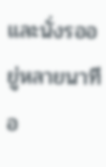และนั่งรออยู่หลายนาทีอ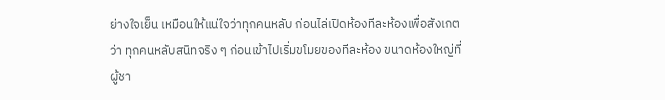ย่างใจเย็น เหมือนให้แน่ใจว่าทุกคนหลับ ก่อนไล่เปิดห้องทีละห้องเพื่อสังเกตว่า ทุกคนหลับสนิทจริง ๆ ก่อนเข้าไปเริ่มขโมยของทีละห้อง ขนาดห้องใหญ่ที่ผู้ชา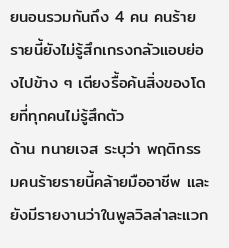ยนอนรวมกันถึง 4 คน คนร้ายรายนี้ยังไม่รู้สึกเกรงกลัวแอบย่องไปข้าง ๆ เตียงรื้อค้นสิ่งของโดยที่ทุกคนไม่รู้สึกตัว
ด้าน ทนายเจส ระบุว่า พฤติกรรมคนร้ายรายนี้คล้ายมืออาชีพ และยังมีรายงานว่าในพูลวิลล่าละแวก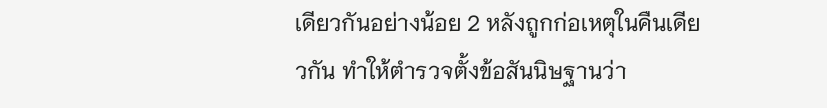เดียวกันอย่างน้อย 2 หลังถูกก่อเหตุในคืนเดียวกัน ทำให้ตำรวจตั้งข้อสันนิษฐานว่า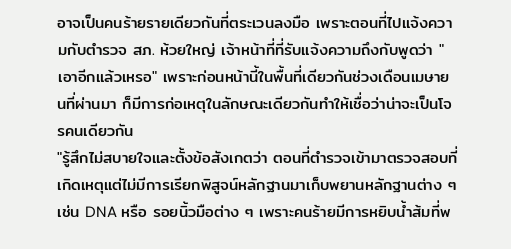อาจเป็นคนร้ายรายเดียวกันที่ตระเวนลงมือ เพราะตอนที่ไปแจ้งความกับตำรวจ สภ. ห้วยใหญ่ เจ้าหน้าที่ที่รับแจ้งความถึงกับพูดว่า "เอาอีกแล้วเหรอ" เพราะก่อนหน้านี้ในพื้นที่เดียวกันช่วงเดือนเมษายนที่ผ่านมา ก็มีการก่อเหตุในลักษณะเดียวกันทำให้เชื่อว่าน่าจะเป็นโจรคนเดียวกัน
"รู้สึกไม่สบายใจและตั้งข้อสังเกตว่า ตอนที่ตำรวจเข้ามาตรวจสอบที่เกิดเหตุแต่ไม่มีการเรียกพิสูจน์หลักฐานมาเก็บพยานหลักฐานต่าง ๆ เช่น DNA หรือ รอยนิ้วมือต่าง ๆ เพราะคนร้ายมีการหยิบน้ำส้มที่พ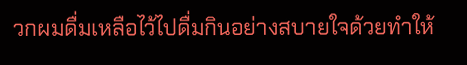วกผมดื่มเหลือไว้ไปดื่มกินอย่างสบายใจด้วยทำให้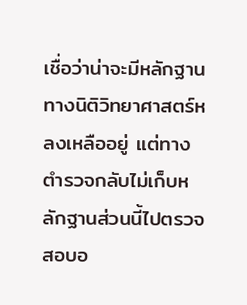เชื่อว่าน่าจะมีหลักฐานทางนิติวิทยาศาสตร์หลงเหลืออยู่ แต่ทางตำรวจกลับไม่เก็บหลักฐานส่วนนี้ไปตรวจสอบอ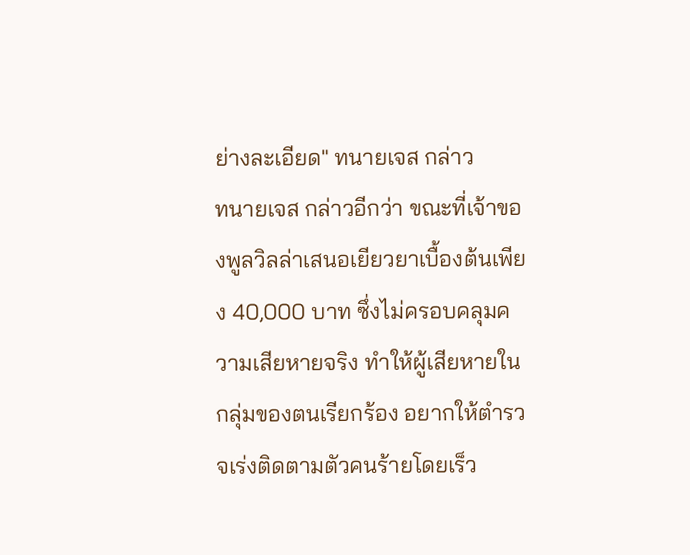ย่างละเอียด" ทนายเจส กล่าว
ทนายเจส กล่าวอีกว่า ขณะที่เจ้าของพูลวิลล่าเสนอเยียวยาเบื้องต้นเพียง 40,000 บาท ซึ่งไม่ครอบคลุมความเสียหายจริง ทำให้ผู้เสียหายในกลุ่มของตนเรียกร้อง อยากให้ตำรวจเร่งติดตามตัวคนร้ายโดยเร็ว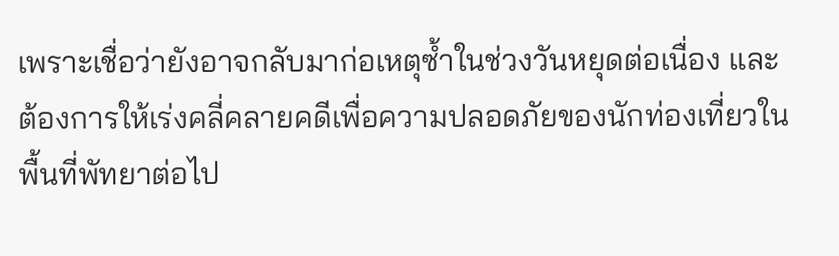เพราะเชื่อว่ายังอาจกลับมาก่อเหตุซ้ำในช่วงวันหยุดต่อเนื่อง และต้องการให้เร่งคลี่คลายคดีเพื่อความปลอดภัยของนักท่องเที่ยวในพื้นที่พัทยาต่อไป